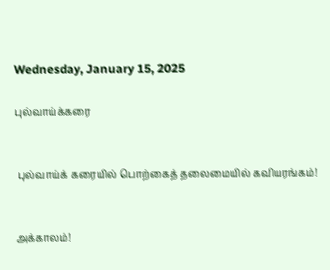Wednesday, January 15, 2025

புல்வாய்க்கரை


 புல்வாய்க் கரையில் பொற்கைத் தலைமையில் கவியரங்கம்!


அக்காலம்!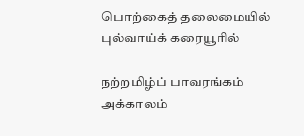பொற்கைத் தலைமையில் புல்வாய்க் கரையூரில்

நற்றமிழ்ப் பாவரங்கம் அக்காலம்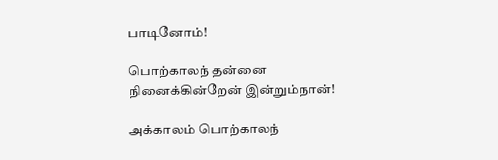பாடினோம்!

பொற்காலந் தன்னை நினைக்கின்றேன் இன்றும்நான்!

அக்காலம் பொற்காலந்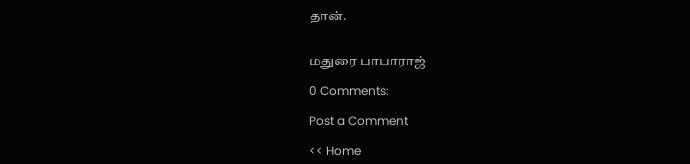தான்.


மதுரை பாபாராஜ்

0 Comments:

Post a Comment

<< Home